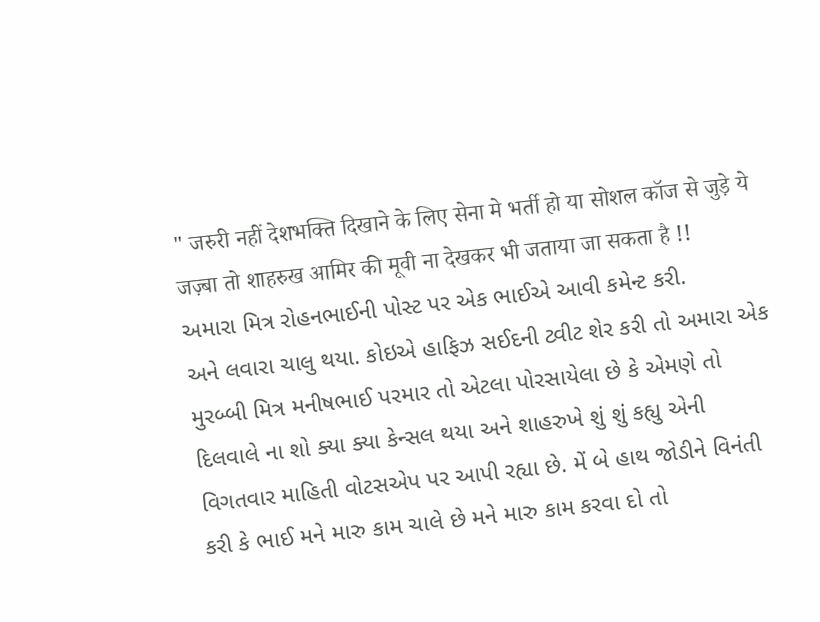" जरुरी नहीं देशभक्ति दिखाने के लिए सेना मे भर्ती हो या सोशल कॉज से जुड़े ये जज़्बा तो शाहरुख आमिर की मूवी ना देखकर भी जताया जा सकता है !!
અમારા મિત્ર રોહનભાઈની પોસ્ટ પર એક ભાઈએ આવી કમેન્ટ કરી.
અને લવારા ચાલુ થયા. કોઇએ હાફિઝ સઈદની ટ્વીટ શેર કરી તો અમારા એક મુરબ્બી મિત્ર મનીષભાઈ પરમાર તો એટલા પોરસાયેલા છે કે એમણે તો દિલવાલે ના શો ક્યા ક્યા કેન્સલ થયા અને શાહરુખે શું શું કહ્યુ એની વિગતવાર માહિતી વોટસએપ પર આપી રહ્યા છે. મેં બે હાથ જોડીને વિનંતી કરી કે ભાઈ મને મારુ કામ ચાલે છે મને મારુ કામ કરવા દો તો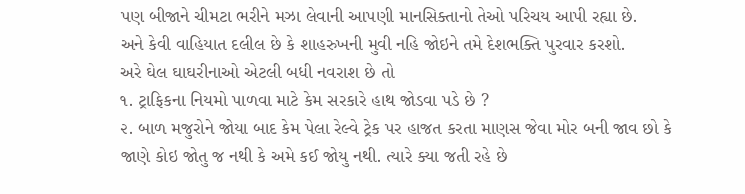પણ બીજાને ચીમટા ભરીને મઝા લેવાની આપણી માનસિક્તાનો તેઓ પરિચય આપી રહ્યા છે.
અને કેવી વાહિયાત દલીલ છે કે શાહરુખની મુવી નહિ જોઇને તમે દેશભક્તિ પુરવાર કરશો.
અરે ઘેલ ઘાઘરીનાઓ એટલી બધી નવરાશ છે તો
૧. ટ્રાફિકના નિયમો પાળવા માટે કેમ સરકારે હાથ જોડવા પડે છે ?
૨. બાળ મજુરોને જોયા બાદ કેમ પેલા રેલ્વે ટ્રેક પર હાજત કરતા માણસ જેવા મોર બની જાવ છો કે જાણે કોઇ જોતુ જ નથી કે અમે કઈ જોયુ નથી. ત્યારે ક્યા જતી રહે છે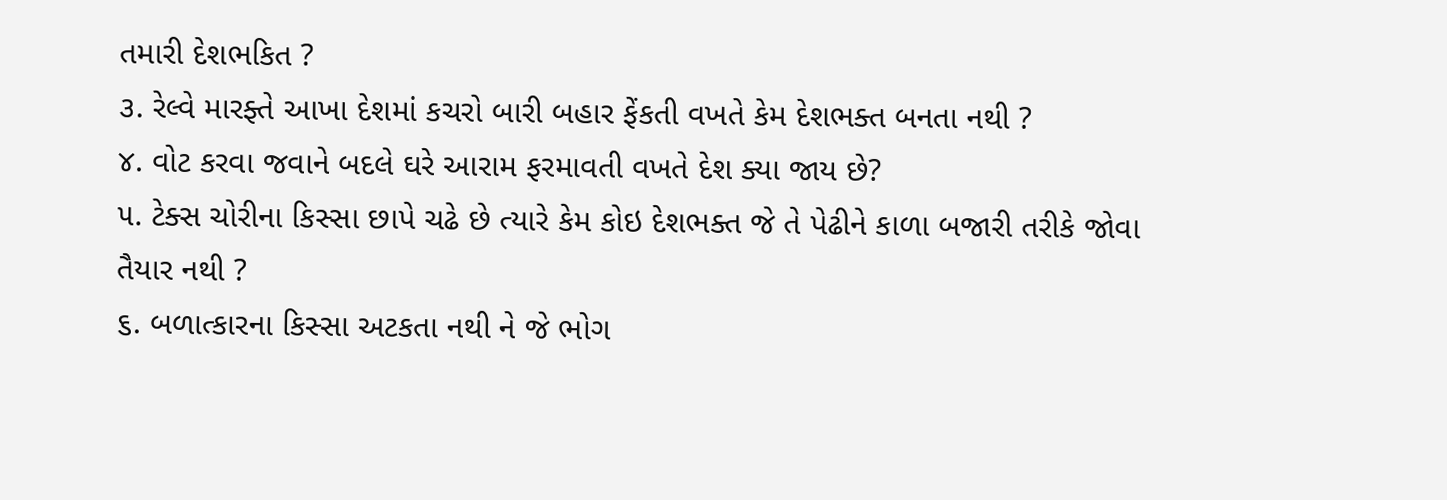તમારી દેશભકિત ?
૩. રેલ્વે મારફ્તે આખા દેશમાં કચરો બારી બહાર ફેંકતી વખતે કેમ દેશભક્ત બનતા નથી ?
૪. વોટ કરવા જવાને બદલે ઘરે આરામ ફરમાવતી વખતે દેશ ક્યા જાય છે?
૫. ટેક્સ ચોરીના કિસ્સા છાપે ચઢે છે ત્યારે કેમ કોઇ દેશભક્ત જે તે પેઢીને કાળા બજારી તરીકે જોવા તૈયાર નથી ?
૬. બળાત્કારના કિસ્સા અટકતા નથી ને જે ભોગ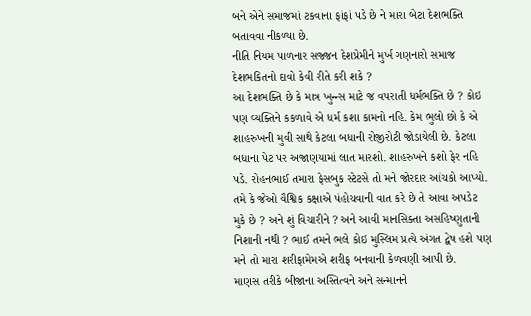બને એને સમાજમાં ટકવાના ફાંફાં પડે છે ને મારા બેટા દેશભક્તિ બતાવવા નીકળ્યા છે.
નીતિ નિયમ પાળનાર સજ્જન દેશપ્રેમીને મુર્ખ ગણનારો સમાજ દેશભકિતનો દાવો કેવી રીતે કરી શકે ?
આ દેશભક્તિ છે કે માત્ર ખુન્ન્સ માટે જ વપરાતી ધર્મભક્તિ છે ? કોઇ પણ વ્યક્તિને કકળાવે એ ધર્મ કશા કામનો નહિ. કેમ ભુલો છો કે એ શાહરુખની મુવી સાથે કેટલા બધાની રોજીરોટી જોડાયેલી છે. કેટલા બધાના પેટ પર અજાણયામાં લાત મારશો. શાહરુખને કશો ફેર નહિ પડે. રોહનભાઈ તમારા ફેસબુક સ્ટેટસે તો મને જોરદાર આંચકો આપ્યો. તમે કે જેઓ વૈશ્વિક કક્ષાએ પંહોચવાની વાત કરે છે તે આવા અપડેટ મુકે છે ? અને શું વિચારીને ? અને આવી માનસિક્તા અસહિષ્ણુતાની નિશાની નથી ? ભાઈ તમને ભલે કોઇ મુસ્લિમ પ્રત્યે અંગત દ્વેષ હશે પણ મને તો મારા શરીફામેમએ શરીફ બનવાની કેળવણી આપી છે.
માણસ તરીકે બીજાના અસ્તિત્વને અને સન્માનને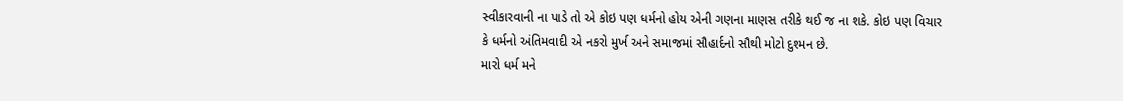સ્વીકારવાની ના પાડે તો એ કોઇ પણ ધર્મનો હોય એની ગણના માણસ તરીકે થઈ જ ના શકે. કોઇ પણ વિચાર કે ધર્મનો અંતિમવાદી એ નકરો મુર્ખ અને સમાજમાં સૌહાર્દનો સૌથી મોટો દુશ્મન છે.
મારો ધર્મ મને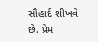સૌહાર્દ શીખવે છે. પ્રેમ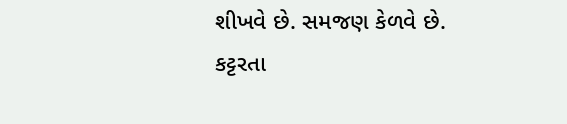શીખવે છે. સમજણ કેળવે છે.
કટ્ટરતા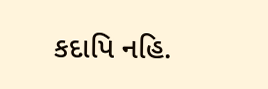કદાપિ નહિ.